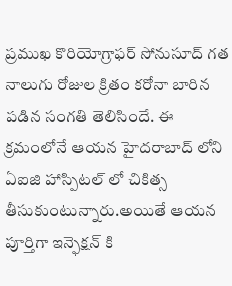ప్రముఖ కొరియోగ్రాఫర్ సోనుసూద్ గత నాలుగు రోజుల క్రితం కరోనా బారిన పడిన సంగతి తెలిసిందే. ఈ క్రమంలోనే ఆయన హైదరాబాద్ లోని ఏఐజి హాస్పిటల్ లో చికిత్స తీసుకుంటున్నారు.అయితే ఆయన పూర్తిగా ఇన్ఫెక్షన్ కి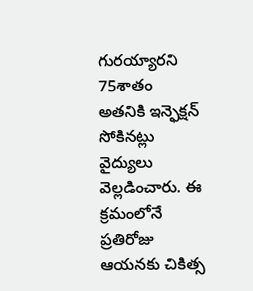గురయ్యారని 75శాతం అతనికి ఇన్ఫెక్షన్ సోకినట్లు వైద్యులు వెల్లడించారు. ఈ క్రమంలోనే ప్రతిరోజు ఆయనకు చికిత్స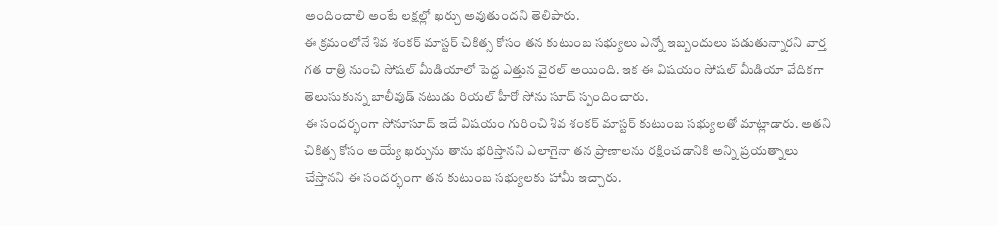అందించాలి అంటే లక్షల్లో ఖర్చు అవుతుందని తెలిపారు.
ఈ క్రమంలోనే శివ శంకర్ మాస్టర్ చికిత్స కోసం తన కుటుంబ సభ్యులు ఎన్నో ఇబ్బందులు పడుతున్నారని వార్త గత రాత్రి నుంచి సోషల్ మీడియాలో పెద్ద ఎత్తున వైరల్ అయింది. ఇక ఈ విషయం సోషల్ మీడియా వేదికగా తెలుసుకున్న బాలీవుడ్ నటుడు రియల్ హీరో సోను సూద్ స్పందించారు.
ఈ సందర్భంగా సోనూసూద్ ఇదే విషయం గురించి శివ శంకర్ మాస్టర్ కుటుంబ సభ్యులతో మాట్లాడారు. అతని చికిత్స కోసం అయ్యే ఖర్చును తాను భరిస్తానని ఎలాగైనా తన ప్రాణాలను రక్షించడానికి అన్ని ప్రయత్నాలు చేస్తానని ఈ సందర్భంగా తన కుటుంబ సభ్యులకు హామీ ఇచ్చారు.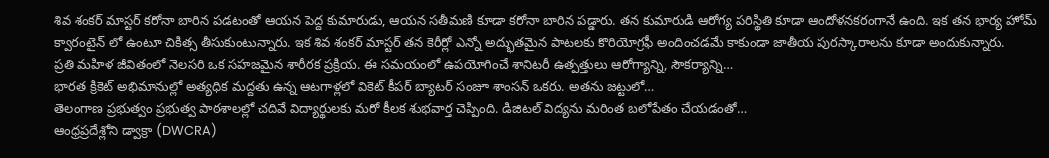శివ శంకర్ మాస్టర్ కరోనా బారిన పడటంతో ఆయన పెద్ద కుమారుడు, ఆయన సతీమణి కూడా కరోనా బారిన పడ్డారు. తన కుమారుడి ఆరోగ్య పరిస్థితి కూడా ఆందోళనకరంగానే ఉంది. ఇక తన భార్య హోమ్ క్వారంటైన్ లో ఉంటూ చికిత్స తీసుకుంటున్నారు. ఇక శివ శంకర్ మాస్టర్ తన కెరీర్లో ఎన్నో అద్భుతమైన పాటలకు కొరియోగ్రఫీ అందించడమే కాకుండా జాతీయ పురస్కారాలను కూడా అందుకున్నారు.
ప్రతి మహిళ జీవితంలో నెలసరి ఒక సహజమైన శారీరక ప్రక్రియ. ఈ సమయంలో ఉపయోగించే శానిటరీ ఉత్పత్తులు ఆరోగ్యాన్ని, సౌకర్యాన్ని…
భారత క్రికెట్ అభిమానుల్లో అత్యధిక మద్దతు ఉన్న ఆటగాళ్లలో వికెట్ కీపర్ బ్యాటర్ సంజూ శాంసన్ ఒకరు. అతను జట్టులో…
తెలంగాణ ప్రభుత్వం ప్రభుత్వ పాఠశాలల్లో చదివే విద్యార్థులకు మరో కీలక శుభవార్త చెప్పింది. డిజిటల్ విద్యను మరింత బలోపేతం చేయడంతో…
ఆంధ్రప్రదేశ్లోని డ్వాక్రా (DWCRA)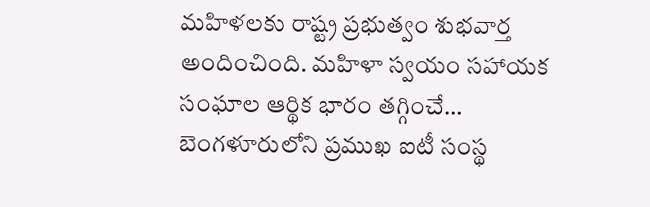మహిళలకు రాష్ట్ర ప్రభుత్వం శుభవార్త అందించింది. మహిళా స్వయం సహాయక సంఘాల ఆర్థిక భారం తగ్గించే…
బెంగళూరులోని ప్రముఖ ఐటీ సంస్థ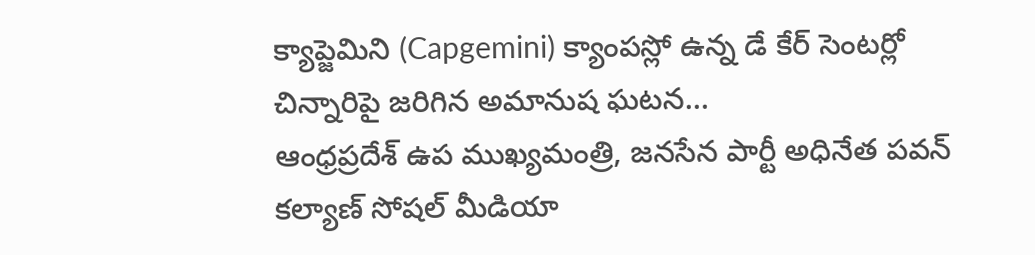క్యాప్జెమిని (Capgemini) క్యాంపస్లో ఉన్న డే కేర్ సెంటర్లో చిన్నారిపై జరిగిన అమానుష ఘటన…
ఆంధ్రప్రదేశ్ ఉప ముఖ్యమంత్రి, జనసేన పార్టీ అధినేత పవన్ కల్యాణ్ సోషల్ మీడియా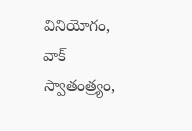వినియోగం, వాక్ స్వాతంత్ర్యం,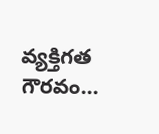వ్యక్తిగత గౌరవం…